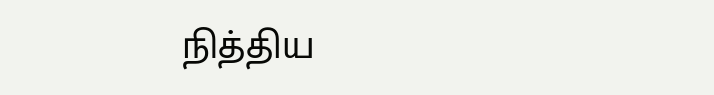நித்திய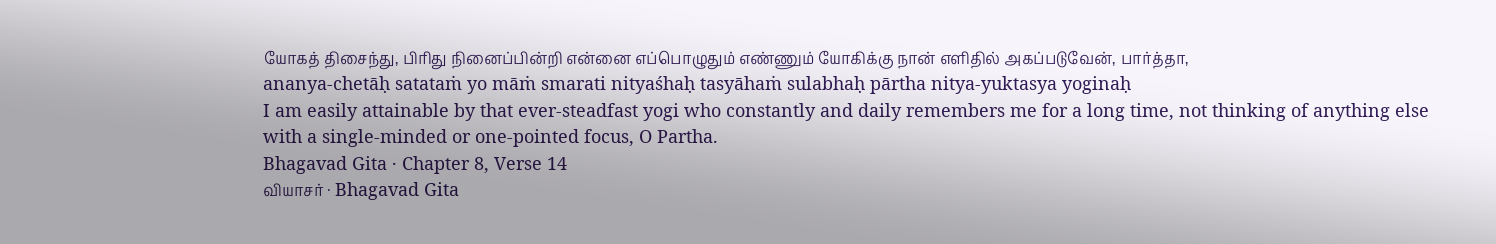யோகத் திசைந்து, பிரிது நினைப்பின்றி என்னை எப்பொழுதும் எண்ணும் யோகிக்கு நான் எளிதில் அகப்படுவேன், பார்த்தா,
ananya-chetāḥ satataṁ yo māṁ smarati nityaśhaḥ tasyāhaṁ sulabhaḥ pārtha nitya-yuktasya yoginaḥ
I am easily attainable by that ever-steadfast yogi who constantly and daily remembers me for a long time, not thinking of anything else with a single-minded or one-pointed focus, O Partha.
Bhagavad Gita · Chapter 8, Verse 14
வியாசர் · Bhagavad Gita